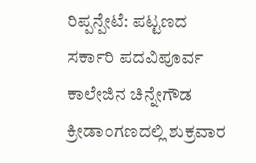ರಿಪ್ಪನ್ಪೇಟೆ: ಪಟ್ಟಣದ ಸರ್ಕಾರಿ ಪದವಿಪೂರ್ವ ಕಾಲೇಜಿನ ಚಿನ್ನೇಗೌಡ ಕ್ರೀಡಾಂಗಣದಲ್ಲಿ ಶುಕ್ರವಾರ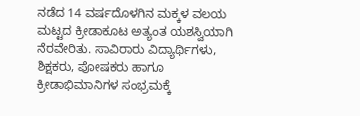ನಡೆದ 14 ವರ್ಷದೊಳಗಿನ ಮಕ್ಕಳ ವಲಯ ಮಟ್ಟದ ಕ್ರೀಡಾಕೂಟ ಅತ್ಯಂತ ಯಶಸ್ವಿಯಾಗಿ ನೆರವೇರಿತು. ಸಾವಿರಾರು ವಿದ್ಯಾರ್ಥಿಗಳು, ಶಿಕ್ಷಕರು, ಪೋಷಕರು ಹಾಗೂ ಕ್ರೀಡಾಭಿಮಾನಿಗಳ ಸಂಭ್ರಮಕ್ಕೆ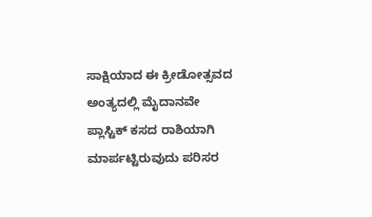ಸಾಕ್ಷಿಯಾದ ಈ ಕ್ರೀಡೋತ್ಸವದ ಅಂತ್ಯದಲ್ಲಿ ಮೈದಾನವೇ ಪ್ಲಾಸ್ಟಿಕ್ ಕಸದ ರಾಶಿಯಾಗಿ ಮಾರ್ಪಟ್ಟಿರುವುದು ಪರಿಸರ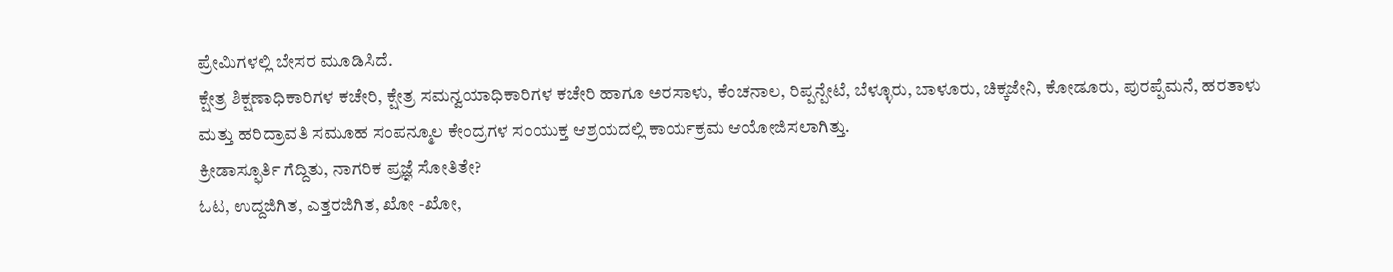ಪ್ರೇಮಿಗಳಲ್ಲಿ ಬೇಸರ ಮೂಡಿಸಿದೆ.
ಕ್ಷೇತ್ರ ಶಿಕ್ಷಣಾಧಿಕಾರಿಗಳ ಕಚೇರಿ, ಕ್ಷೇತ್ರ ಸಮನ್ವಯಾಧಿಕಾರಿಗಳ ಕಚೇರಿ ಹಾಗೂ ಅರಸಾಳು, ಕೆಂಚನಾಲ, ರಿಪ್ಪನ್ಪೇಟೆ, ಬೆಳ್ಳೂರು, ಬಾಳೂರು, ಚಿಕ್ಕಜೇನಿ, ಕೋಡೂರು, ಪುರಪ್ಪೆಮನೆ, ಹರತಾಳು ಮತ್ತು ಹರಿದ್ರಾವತಿ ಸಮೂಹ ಸಂಪನ್ಮೂಲ ಕೇಂದ್ರಗಳ ಸಂಯುಕ್ತ ಆಶ್ರಯದಲ್ಲಿ ಕಾರ್ಯಕ್ರಮ ಆಯೋಜಿಸಲಾಗಿತ್ತು.
ಕ್ರೀಡಾಸ್ಫೂರ್ತಿ ಗೆದ್ದಿತು, ನಾಗರಿಕ ಪ್ರಜ್ಞೆ ಸೋತಿತೇ?
ಓಟ, ಉದ್ದಜಿಗಿತ, ಎತ್ತರಜಿಗಿತ, ಖೋ -ಖೋ,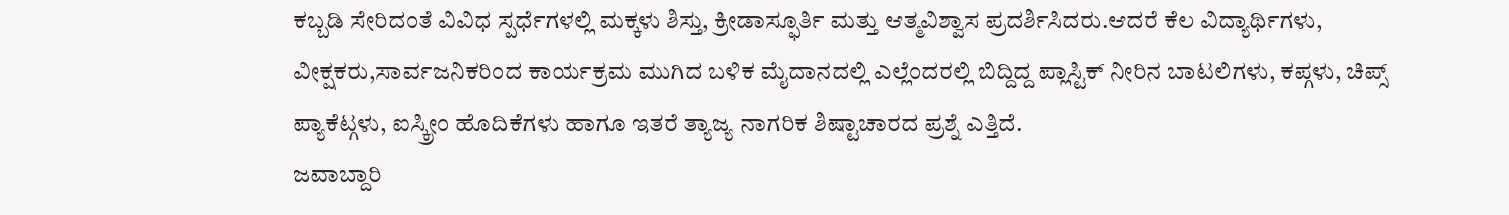ಕಬ್ಬಡಿ ಸೇರಿದಂತೆ ವಿವಿಧ ಸ್ಪರ್ಧೆಗಳಲ್ಲಿ ಮಕ್ಕಳು ಶಿಸ್ತು, ಕ್ರೀಡಾಸ್ಫೂರ್ತಿ ಮತ್ತು ಆತ್ಮವಿಶ್ವಾಸ ಪ್ರದರ್ಶಿಸಿದರು.ಆದರೆ ಕೆಲ ವಿದ್ಯಾರ್ಥಿಗಳು, ವೀಕ್ಷಕರು,ಸಾರ್ವಜನಿಕರಿಂದ ಕಾರ್ಯಕ್ರಮ ಮುಗಿದ ಬಳಿಕ ಮೈದಾನದಲ್ಲಿ ಎಲ್ಲೆಂದರಲ್ಲಿ ಬಿದ್ದಿದ್ದ ಪ್ಲಾಸ್ಟಿಕ್ ನೀರಿನ ಬಾಟಲಿಗಳು, ಕಪ್ಗಳು, ಚಿಪ್ಸ್ ಪ್ಯಾಕೆಟ್ಗಳು, ಐಸ್ಕ್ರೀಂ ಹೊದಿಕೆಗಳು ಹಾಗೂ ಇತರೆ ತ್ಯಾಜ್ಯ ನಾಗರಿಕ ಶಿಷ್ಟಾಚಾರದ ಪ್ರಶ್ನೆ ಎತ್ತಿದೆ.
ಜವಾಬ್ದಾರಿ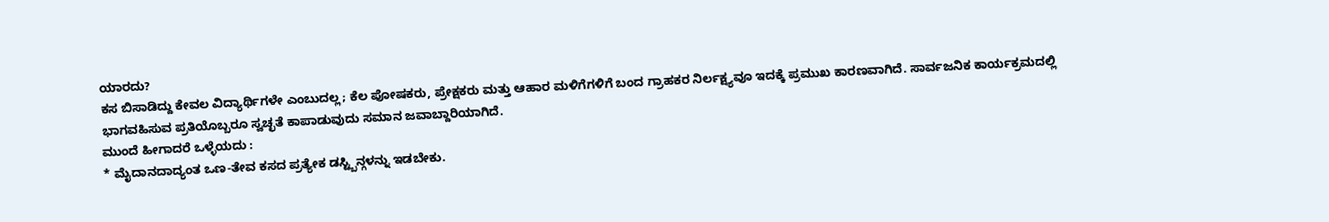ಯಾರದು?
ಕಸ ಬಿಸಾಡಿದ್ದು ಕೇವಲ ವಿದ್ಯಾರ್ಥಿಗಳೇ ಎಂಬುದಲ್ಲ; ಕೆಲ ಪೋಷಕರು, ಪ್ರೇಕ್ಷಕರು ಮತ್ತು ಆಹಾರ ಮಳಿಗೆಗಳಿಗೆ ಬಂದ ಗ್ರಾಹಕರ ನಿರ್ಲಕ್ಷ್ಯವೂ ಇದಕ್ಕೆ ಪ್ರಮುಖ ಕಾರಣವಾಗಿದೆ. ಸಾರ್ವಜನಿಕ ಕಾರ್ಯಕ್ರಮದಲ್ಲಿ ಭಾಗವಹಿಸುವ ಪ್ರತಿಯೊಬ್ಬರೂ ಸ್ವಚ್ಛತೆ ಕಾಪಾಡುವುದು ಸಮಾನ ಜವಾಬ್ದಾರಿಯಾಗಿದೆ.
ಮುಂದೆ ಹೀಗಾದರೆ ಒಳ್ಳೆಯದು :
* ಮೈದಾನದಾದ್ಯಂತ ಒಣ-ತೇವ ಕಸದ ಪ್ರತ್ಯೇಕ ಡಸ್ಟ್ಬಿನ್ಗಳನ್ನು ಇಡಬೇಕು.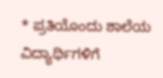* ಪ್ರತಿಯೊಂದು ಶಾಲೆಯ ವಿದ್ಯಾರ್ಥಿಗಳಿಗೆ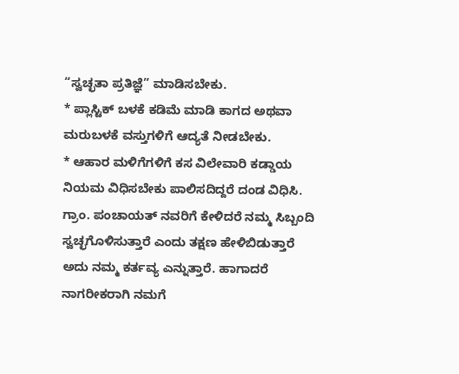“ಸ್ವಚ್ಛತಾ ಪ್ರತಿಜ್ಞೆ” ಮಾಡಿಸಬೇಕು.
* ಪ್ಲಾಸ್ಟಿಕ್ ಬಳಕೆ ಕಡಿಮೆ ಮಾಡಿ ಕಾಗದ ಅಥವಾ ಮರುಬಳಕೆ ವಸ್ತುಗಳಿಗೆ ಆದ್ಯತೆ ನೀಡಬೇಕು.
* ಆಹಾರ ಮಳಿಗೆಗಳಿಗೆ ಕಸ ವಿಲೇವಾರಿ ಕಡ್ಡಾಯ ನಿಯಮ ವಿಧಿಸಬೇಕು ಪಾಲಿಸದಿದ್ದರೆ ದಂಡ ವಿಧಿಸಿ.
ಗ್ರಾಂ. ಪಂಚಾಯತ್ ನವರಿಗೆ ಕೇಳಿದರೆ ನಮ್ಮ ಸಿಬ್ಬಂದಿ ಸ್ವಚ್ಛಗೊಳಿಸುತ್ತಾರೆ ಎಂದು ತಕ್ಷಣ ಹೇಳಿಬಿಡುತ್ತಾರೆ ಅದು ನಮ್ಮ ಕರ್ತವ್ಯ ಎನ್ನುತ್ತಾರೆ. ಹಾಗಾದರೆ ನಾಗರೀಕರಾಗಿ ನಮಗೆ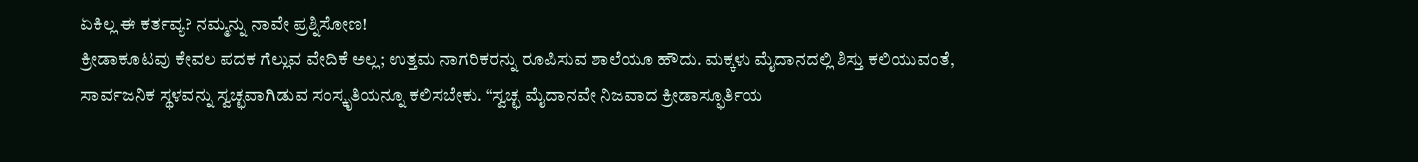ಏಕಿಲ್ಲ ಈ ಕರ್ತವ್ಯ? ನಮ್ಮನ್ನು ನಾವೇ ಪ್ರಶ್ನಿಸೋಣ!
ಕ್ರೀಡಾಕೂಟವು ಕೇವಲ ಪದಕ ಗೆಲ್ಲುವ ವೇದಿಕೆ ಅಲ್ಲ; ಉತ್ತಮ ನಾಗರಿಕರನ್ನು ರೂಪಿಸುವ ಶಾಲೆಯೂ ಹೌದು. ಮಕ್ಕಳು ಮೈದಾನದಲ್ಲಿ ಶಿಸ್ತು ಕಲಿಯುವಂತೆ, ಸಾರ್ವಜನಿಕ ಸ್ಥಳವನ್ನು ಸ್ವಚ್ಛವಾಗಿಡುವ ಸಂಸ್ಕೃತಿಯನ್ನೂ ಕಲಿಸಬೇಕು. “ಸ್ವಚ್ಛ ಮೈದಾನವೇ ನಿಜವಾದ ಕ್ರೀಡಾಸ್ಫೂರ್ತಿಯ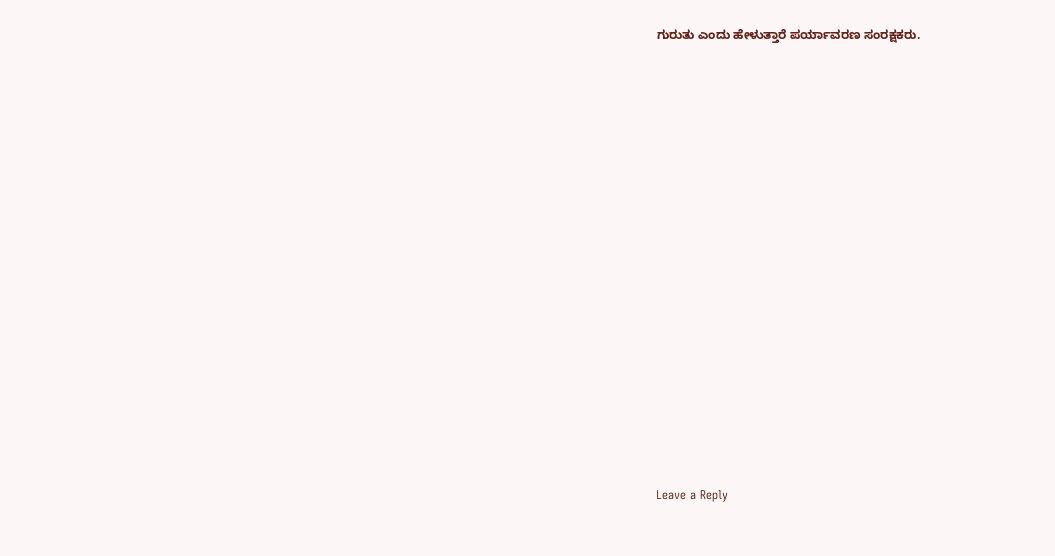ಗುರುತು ಎಂದು ಹೇಳುತ್ತಾರೆ ಪರ್ಯಾವರಣ ಸಂರಕ್ಷಕರು.

















Leave a Reply